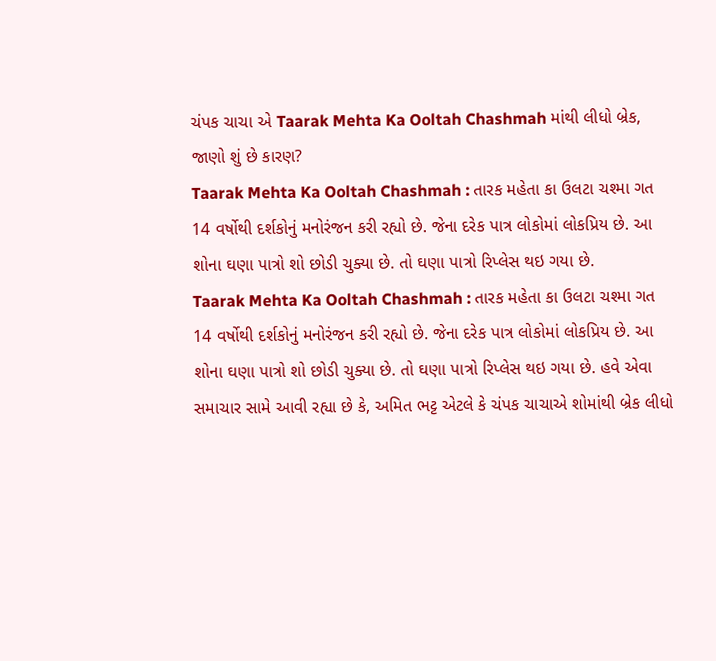ચંપક ચાચા એ Taarak Mehta Ka Ooltah Chashmah માંથી લીધો બ્રેક, જાણો શું છે કારણ?
Taarak Mehta Ka Ooltah Chashmah : તારક મહેતા કા ઉલટા ચશ્મા ગત 14 વર્ષોથી દર્શકોનું મનોરંજન કરી રહ્યો છે. જેના દરેક પાત્ર લોકોમાં લોકપ્રિય છે. આ શોના ઘણા પાત્રો શો છોડી ચુક્યા છે. તો ઘણા પાત્રો રિપ્લેસ થઇ ગયા છે.
Taarak Mehta Ka Ooltah Chashmah : તારક મહેતા કા ઉલટા ચશ્મા ગત 14 વર્ષોથી દર્શકોનું મનોરંજન કરી રહ્યો છે. જેના દરેક પાત્ર લોકોમાં લોકપ્રિય છે. આ શોના ઘણા પાત્રો શો છોડી ચુક્યા છે. તો ઘણા પાત્રો રિપ્લેસ થઇ ગયા છે. હવે એવા સમાચાર સામે આવી રહ્યા છે કે, અમિત ભટ્ટ એટલે કે ચંપક ચાચાએ શોમાંથી બ્રેક લીધો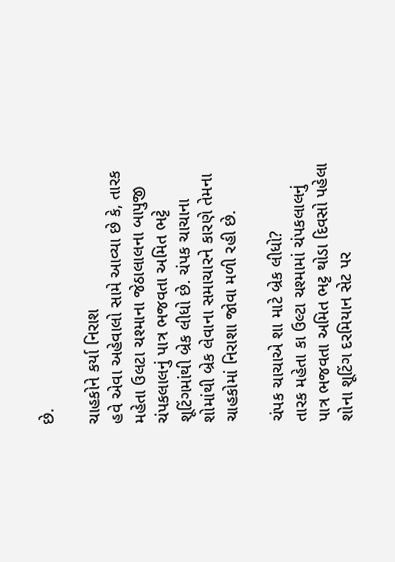છે.

ચાહકોને કર્યા નિરાશ
હવે એવા અહેવાલો સામે આવ્યા છે કે, તારક મહેતા ઉલટા ચશ્માના જેઠાલાલના બાપુજી ચંપકલાલનું પાત્ર ભજવતા અમિત ભટ્ટે શૂટિંગમાંથી બ્રેક લીધો છે. ચંપક ચાચાના શોમાંથી બ્રેક લેવાના સમાચારને કારણે તેમના ચાહકોમાં નિરાશા જોવા મળી રહી છે.

ચંપક ચાચાએ શા માટે બ્રેક લીધો?
તારક મહેતા કા ઉલ્ટા ચશ્મામાં ચંપકલાલનું પાત્ર ભજવતા અમિત ભટ્ટ થોડા દિવસો પહેલા શોના શૂટિંગ દરમિયાન સેટ પર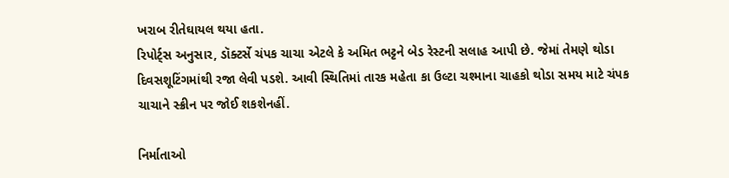ખરાબ રીતેઘાયલ થયા હતા.
રિપોર્ટ્સ અનુસાર, ડૉક્ટર્સે ચંપક ચાચા એટલે કે અમિત ભટ્ટને બેડ રેસ્ટની સલાહ આપી છે. જેમાં તેમણે થોડા દિવસશૂટિંગમાંથી રજા લેવી પડશે. આવી સ્થિતિમાં તારક મહેતા કા ઉલ્ટા ચશ્માના ચાહકો થોડા સમય માટે ચંપક ચાચાને સ્ક્રીન પર જોઈ શકશેનહીં.

નિર્માતાઓ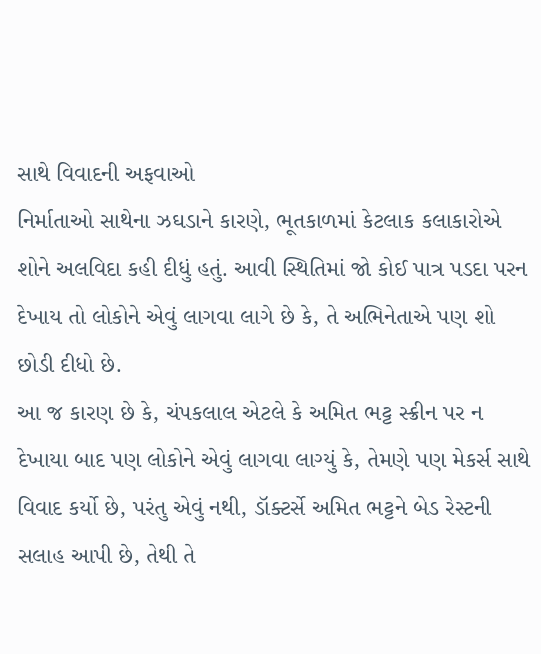સાથે વિવાદની અફવાઓ
નિર્માતાઓ સાથેના ઝઘડાને કારણે, ભૂતકાળમાં કેટલાક કલાકારોએ શોને અલવિદા કહી દીધું હતું. આવી સ્થિતિમાં જો કોઈ પાત્ર પડદા પરન દેખાય તો લોકોને એવું લાગવા લાગે છે કે, તે અભિનેતાએ પણ શો છોડી દીધો છે.
આ જ કારણ છે કે, ચંપકલાલ એટલે કે અમિત ભટ્ટ સ્ક્રીન પર ન દેખાયા બાદ પણ લોકોને એવું લાગવા લાગ્યું કે, તેમણે પણ મેકર્સ સાથે વિવાદ કર્યો છે, પરંતુ એવું નથી, ડૉક્ટર્સે અમિત ભટ્ટને બેડ રેસ્ટની સલાહ આપી છે, તેથી તે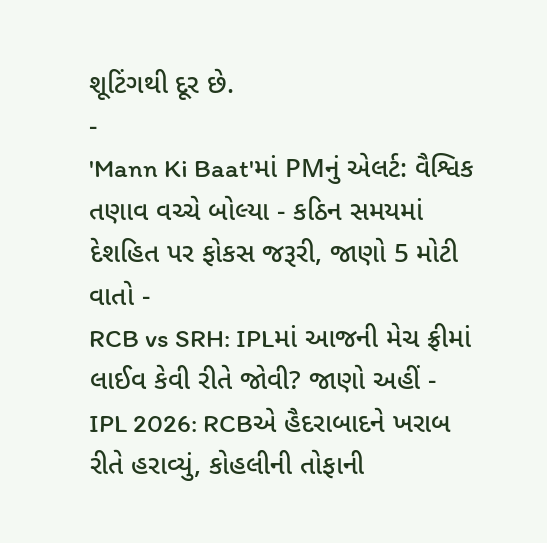શૂટિંગથી દૂર છે.
-
'Mann Ki Baat'માં PMનું એલર્ટ: વૈશ્વિક તણાવ વચ્ચે બોલ્યા - કઠિન સમયમાં દેશહિત પર ફોકસ જરૂરી, જાણો 5 મોટી વાતો -
RCB vs SRH: IPLમાં આજની મેચ ફ્રીમાં લાઈવ કેવી રીતે જોવી? જાણો અહીં -
IPL 2026: RCBએ હૈદરાબાદને ખરાબ રીતે હરાવ્યું, કોહલીની તોફાની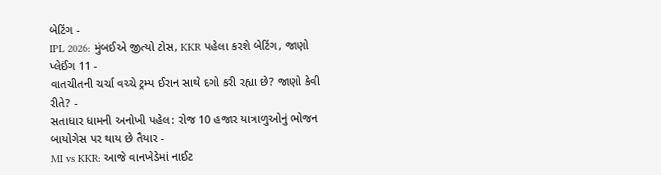બેટિંગ -
IPL 2026: મુંબઈએ જીત્યો ટોસ, KKR પહેલા કરશે બેટિંગ, જાણો પ્લેઈંગ 11 -
વાતચીતની ચર્ચા વચ્ચે ટ્રમ્પ ઈરાન સાથે દગો કરી રહ્યા છે? જાણો કેવી રીતે? -
સતાધાર ધામની અનોખી પહેલ: રોજ 10 હજાર યાત્રાળુઓનું ભોજન બાયોગેસ પર થાય છે તૈયાર -
MI vs KKR: આજે વાનખેડેમાં નાઈટ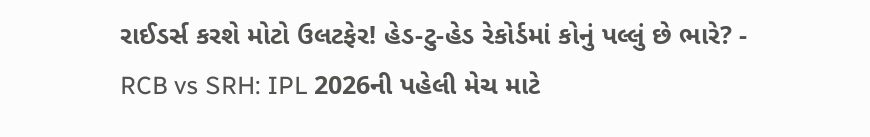રાઈડર્સ કરશે મોટો ઉલટફેર! હેડ-ટુ-હેડ રેકોર્ડમાં કોનું પલ્લું છે ભારે? -
RCB vs SRH: IPL 2026ની પહેલી મેચ માટે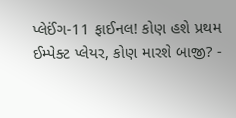પ્લેઈંગ-11 ફાઈનલ! કોણ હશે પ્રથમ ઈમ્પેક્ટ પ્લેયર, કોણ મારશે બાજી? -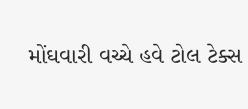મોંઘવારી વચ્ચે હવે ટોલ ટેક્સ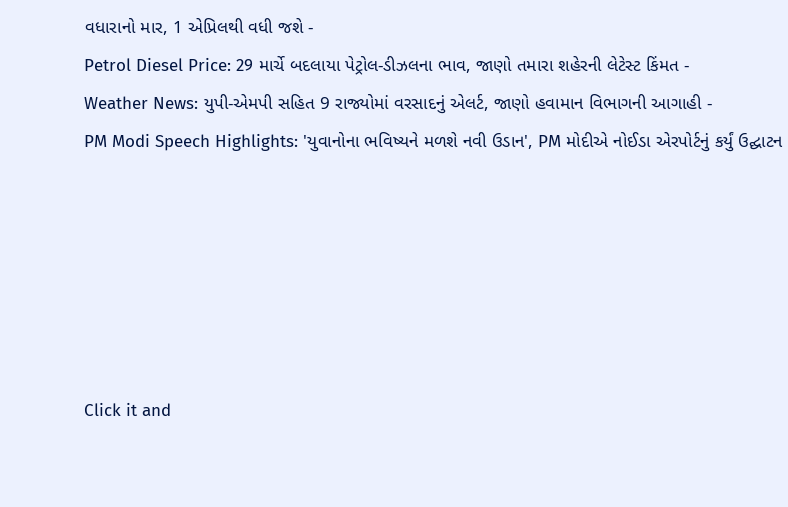વધારાનો માર, 1 એપ્રિલથી વધી જશે -
Petrol Diesel Price: 29 માર્ચે બદલાયા પેટ્રોલ-ડીઝલના ભાવ, જાણો તમારા શહેરની લેટેસ્ટ કિંમત -
Weather News: યુપી-એમપી સહિત 9 રાજ્યોમાં વરસાદનું એલર્ટ, જાણો હવામાન વિભાગની આગાહી -
PM Modi Speech Highlights: 'યુવાનોના ભવિષ્યને મળશે નવી ઉડાન', PM મોદીએ નોઈડા એરપોર્ટનું કર્યું ઉદ્ઘાટન






Click it and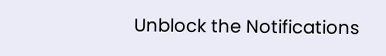Unblock the Notifications